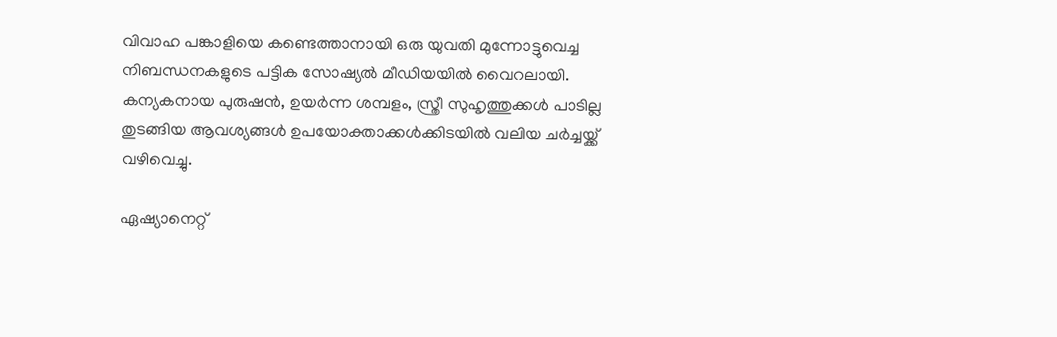വിവാഹ പങ്കാളിയെ കണ്ടെത്താനായി ഒരു യുവതി മുന്നോട്ടുവെച്ച നിബന്ധനകളുടെ പട്ടിക സോഷ്യൽ മീഡിയയിൽ വൈറലായി. കന്യകനായ പുരുഷൻ, ഉയർന്ന ശമ്പളം, സ്ത്രീ സുഹൃത്തുക്കൾ പാടില്ല തുടങ്ങിയ ആവശ്യങ്ങൾ ഉപയോക്താക്കൾക്കിടയിൽ വലിയ ചർച്ചയ്ക്ക് വഴിവെച്ചു.

ഏഷ്യാനെറ്റ്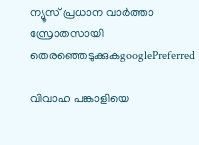ന്യൂസ് പ്രധാന വാർത്താ സ്രോതസായി തെരഞ്ഞെടുക്കുകgooglePreferred

വിവാഹ പങ്കാളിയെ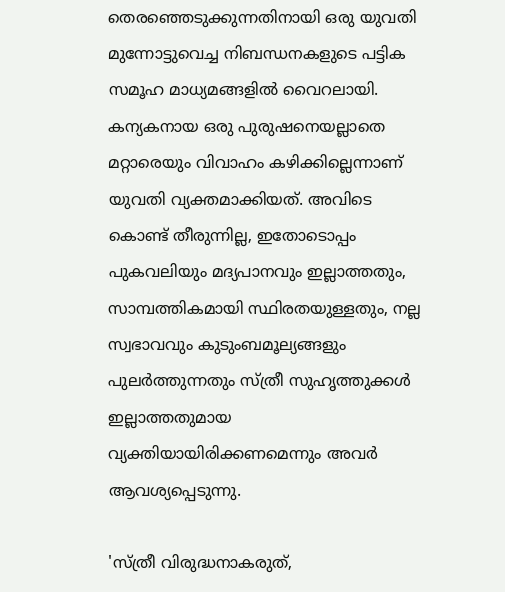തെരഞ്ഞെടുക്കുന്നതിനായി ഒരു യുവതി മുന്നോട്ടുവെച്ച നിബന്ധനകളുടെ പട്ടിക സമൂഹ മാധ്യമങ്ങളിൽ വൈറലായി. കന്യകനായ ഒരു പുരുഷനെയല്ലാതെ മറ്റാരെയും വിവാഹം കഴിക്കില്ലെന്നാണ് യുവതി വ്യക്തമാക്കിയത്. അവിടെ കൊണ്ട് തീരുന്നില്ല, ഇതോടൊപ്പം പുകവലിയും മദ്യപാനവും ഇല്ലാത്തതും, സാമ്പത്തികമായി സ്ഥിരതയുള്ളതും, നല്ല സ്വഭാവവും കുടുംബമൂല്യങ്ങളും പുലർത്തുന്നതും സ്ത്രീ സുഹൃത്തുക്കൾ ഇല്ലാത്തതുമായ വ്യക്തിയായിരിക്കണമെന്നും അവർ ആവശ്യപ്പെടുന്നു.

'സ്ത്രീ വിരുദ്ധനാകരുത്,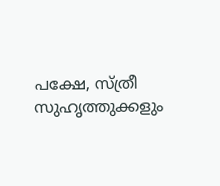പക്ഷേ, സ്ത്രീ സുഹൃത്തുക്കളും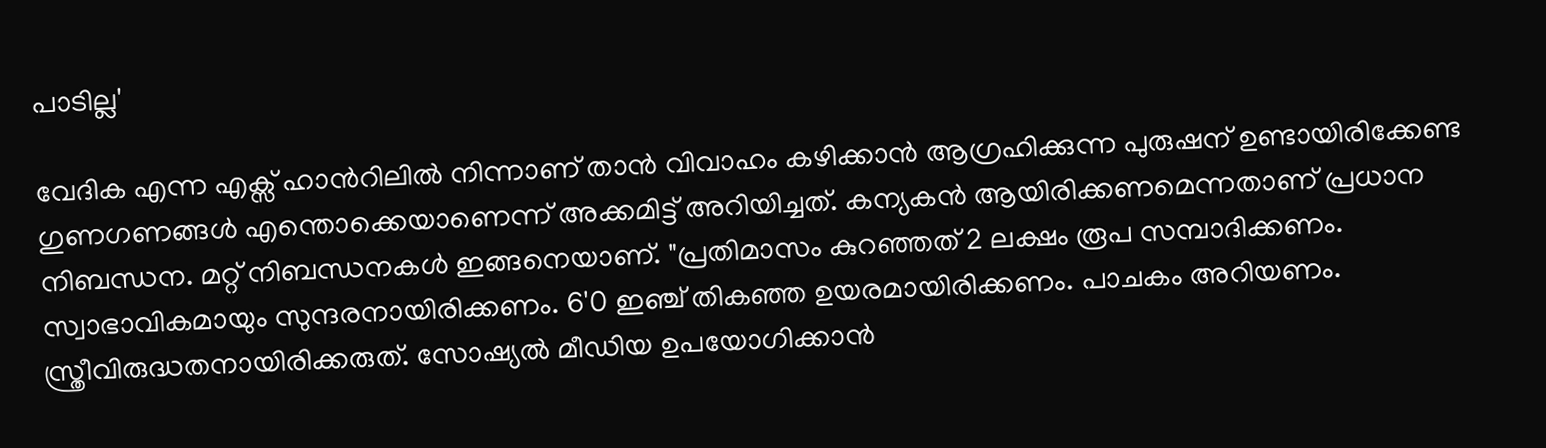പാടില്ല'

വേദിക എന്ന എക്സ് ഹാന്‍റിലിൽ നിന്നാണ് താൻ വിവാഹം കഴിക്കാൻ ആഗ്രഹിക്കുന്ന പുരുഷന് ഉണ്ടായിരിക്കേണ്ട ഗുണഗണങ്ങൾ എന്തൊക്കെയാണെന്ന് അക്കമിട്ട് അറിയിച്ചത്. കന്യകൻ ആയിരിക്കണമെന്നതാണ് പ്രധാന നിബന്ധന. മറ്റ് നിബന്ധനകൾ ഇങ്ങനെയാണ്. "പ്രതിമാസം കുറഞ്ഞത് 2 ലക്ഷം രൂപ സമ്പാദിക്കണം. സ്വാഭാവികമായും സുന്ദരനായിരിക്കണം. 6'0 ഇഞ്ച് തികഞ്ഞ ഉയരമായിരിക്കണം. പാചകം അറിയണം. സ്ത്രീവിരുദ്ധതനായിരിക്കരുത്. സോഷ്യൽ മീഡിയ ഉപയോഗിക്കാൻ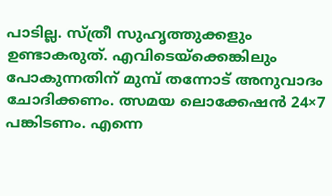പാടില്ല. സ്ത്രീ സുഹൃത്തുക്കളും ഉണ്ടാകരുത്. എവിടെയ്ക്കെങ്കിലും പോകുന്നതിന് മുമ്പ് തന്നോട് അനുവാദം ചോദിക്കണം. ത്സമയ ലൊക്കേഷൻ 24×7 പങ്കിടണം. എന്നെ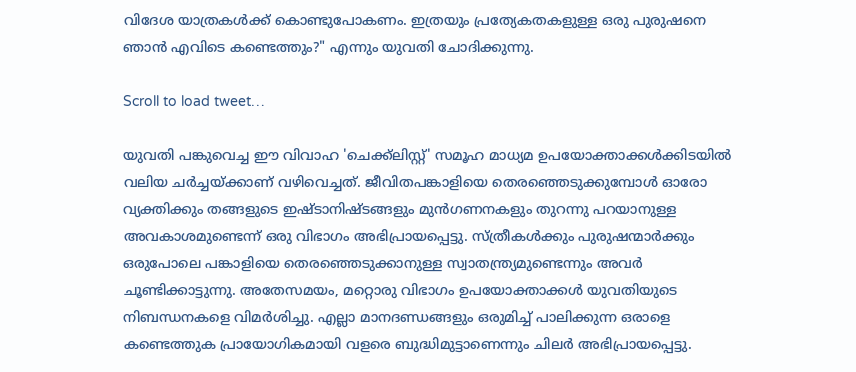വിദേശ യാത്രകൾക്ക് കൊണ്ടുപോകണം. ഇത്രയും പ്രത്യേകതകളുള്ള ഒരു പുരുഷനെ ഞാൻ എവിടെ കണ്ടെത്തും?" എന്നും യുവതി ചോദിക്കുന്നു.

Scroll to load tweet…

യുവതി പങ്കുവെച്ച ഈ വിവാഹ 'ചെക്ക്ലിസ്റ്റ്' സമൂഹ മാധ്യമ ഉപയോക്താക്കൾക്കിടയിൽ വലിയ ചർച്ചയ്ക്കാണ് വഴിവെച്ചത്. ജീവിതപങ്കാളിയെ തെരഞ്ഞെടുക്കുമ്പോൾ ഓരോ വ്യക്തിക്കും തങ്ങളുടെ ഇഷ്ടാനിഷ്ടങ്ങളും മുൻഗണനകളും തുറന്നു പറയാനുള്ള അവകാശമുണ്ടെന്ന് ഒരു വിഭാഗം അഭിപ്രായപ്പെട്ടു. സ്ത്രീകൾക്കും പുരുഷന്മാർക്കും ഒരുപോലെ പങ്കാളിയെ തെരഞ്ഞെടുക്കാനുള്ള സ്വാതന്ത്ര്യമുണ്ടെന്നും അവർ ചൂണ്ടിക്കാട്ടുന്നു. അതേസമയം, മറ്റൊരു വിഭാഗം ഉപയോക്താക്കൾ യുവതിയുടെ നിബന്ധനകളെ വിമർശിച്ചു. എല്ലാ മാനദണ്ഡങ്ങളും ഒരുമിച്ച് പാലിക്കുന്ന ഒരാളെ കണ്ടെത്തുക പ്രായോഗികമായി വളരെ ബുദ്ധിമുട്ടാണെന്നും ചിലർ അഭിപ്രായപ്പെട്ടു.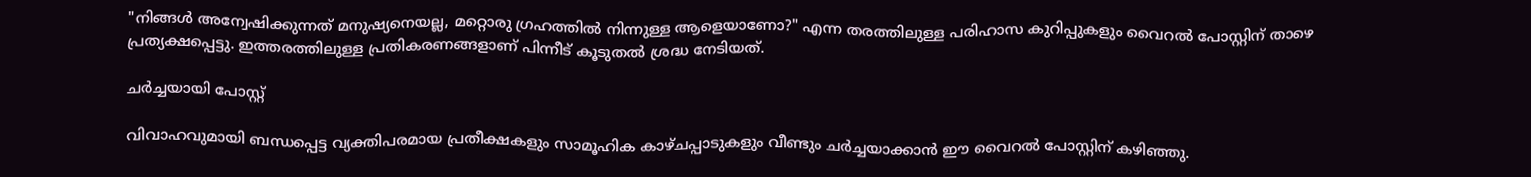"നിങ്ങൾ അന്വേഷിക്കുന്നത് മനുഷ്യനെയല്ല, മറ്റൊരു ഗ്രഹത്തിൽ നിന്നുള്ള ആളെയാണോ?" എന്ന തരത്തിലുള്ള പരിഹാസ കുറിപ്പുകളും വൈറൽ പോസ്റ്റിന് താഴെ പ്രത്യക്ഷപ്പെട്ടു. ഇത്തരത്തിലുള്ള പ്രതികരണങ്ങളാണ് പിന്നീട് കൂടുതൽ ശ്രദ്ധ നേടിയത്.

ച‍ർച്ചയായി പോസ്റ്റ്

വിവാഹവുമായി ബന്ധപ്പെട്ട വ്യക്തിപരമായ പ്രതീക്ഷകളും സാമൂഹിക കാഴ്ചപ്പാടുകളും വീണ്ടും ചർച്ചയാക്കാൻ ഈ വൈറൽ പോസ്റ്റിന് കഴിഞ്ഞു.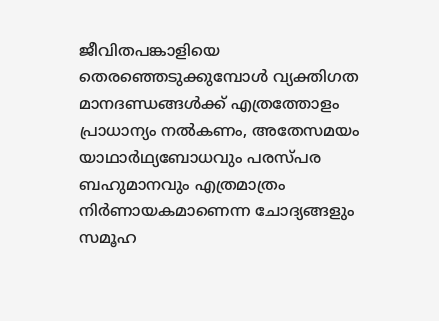ജീവിതപങ്കാളിയെ തെരഞ്ഞെടുക്കുമ്പോൾ വ്യക്തിഗത മാനദണ്ഡങ്ങൾക്ക് എത്രത്തോളം പ്രാധാന്യം നൽകണം, അതേസമയം യാഥാർഥ്യബോധവും പരസ്പര ബഹുമാനവും എത്രമാത്രം നിർണായകമാണെന്ന ചോദ്യങ്ങളും സമൂഹ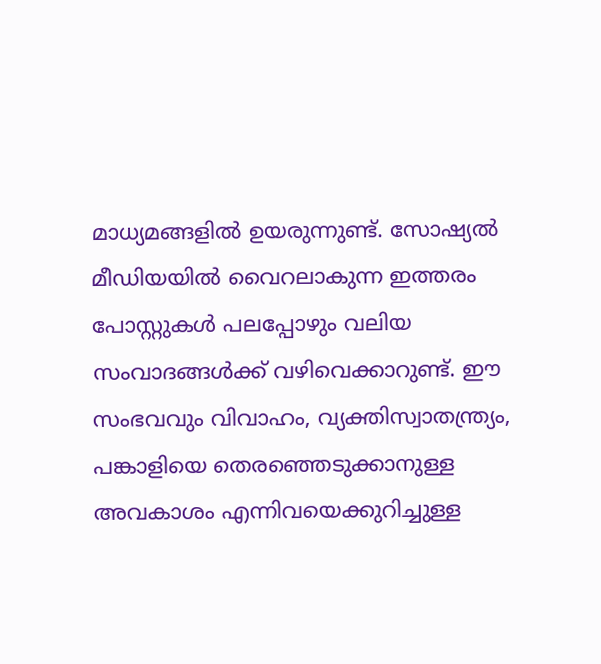മാധ്യമങ്ങളിൽ ഉയരുന്നുണ്ട്. സോഷ്യൽ മീഡിയയിൽ വൈറലാകുന്ന ഇത്തരം പോസ്റ്റുകൾ പലപ്പോഴും വലിയ സംവാദങ്ങൾക്ക് വഴിവെക്കാറുണ്ട്. ഈ സംഭവവും വിവാഹം, വ്യക്തിസ്വാതന്ത്ര്യം, പങ്കാളിയെ തെരഞ്ഞെടുക്കാനുള്ള അവകാശം എന്നിവയെക്കുറിച്ചുള്ള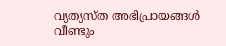വ്യത്യസ്ത അഭിപ്രായങ്ങൾ വീണ്ടും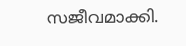സജീവമാക്കി.